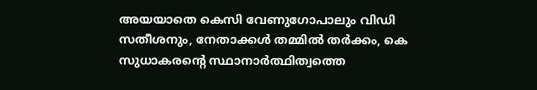അയയാതെ കെസി വേണുഗോപാലും വിഡി സതീശനും, നേതാക്കള്‍ തമ്മിൽ തര്‍ക്കം, കെ സുധാകരന്‍റെ സ്ഥാനാര്‍ത്ഥിത്വത്തെ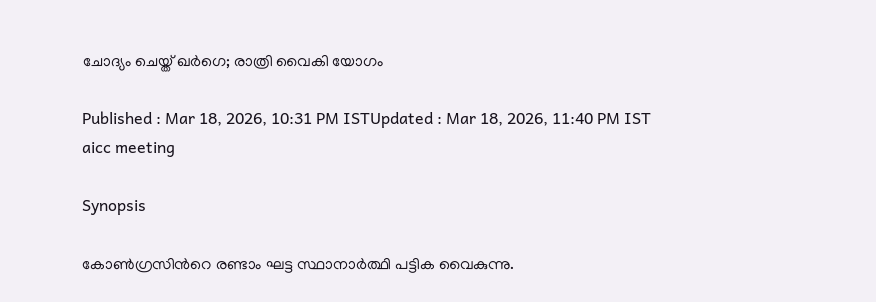ചോദ്യം ചെയ്ത് ഖര്‍ഗെ; രാത്രി വൈകി യോഗം

Published : Mar 18, 2026, 10:31 PM ISTUpdated : Mar 18, 2026, 11:40 PM IST
aicc meeting

Synopsis

കോണ്‍ഗ്രസിന്‍റെ രണ്ടാം ഘട്ട സ്ഥാനാര്‍ത്ഥി പട്ടിക വൈകുന്നു.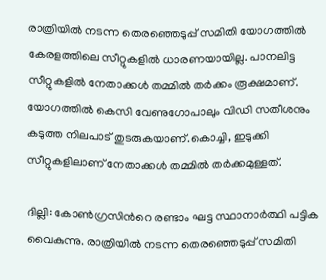രാത്രിയിൽ നടന്ന തെരഞ്ഞെടുപ്പ് സമിതി യോഗത്തിൽ കേരളത്തിലെ സീറ്റുകളിൽ ധാരണയായില്ല. പാനലിട്ട സീറ്റുകളിൽ നേതാക്കള്‍ തമ്മിൽ തര്‍ക്കം രൂക്ഷമാണ്. യോഗത്തിൽ കെസി വേണുഗോപാലും വിഡി സതീശനും കടുത്ത നിലപാട് തുടരുകയാണ്.കൊച്ചി, ഇടുക്കി സീറ്റുകളിലാണ് നേതാക്കള്‍ തമ്മിൽ തര്‍ക്കമുള്ളത്.

ദില്ലി: കോണ്‍ഗ്രസിന്‍റെ രണ്ടാം ഘട്ട സ്ഥാനാര്‍ത്ഥി പട്ടിക വൈകുന്നു. രാത്രിയിൽ നടന്ന തെരഞ്ഞെടുപ്പ് സമിതി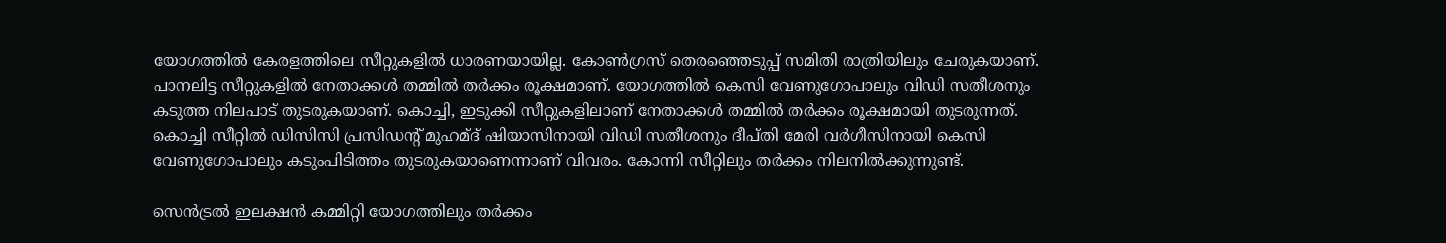യോഗത്തിൽ കേരളത്തിലെ സീറ്റുകളിൽ ധാരണയായില്ല. കോണ്‍ഗ്രസ് തെരഞ്ഞെടുപ്പ് സമിതി രാത്രിയിലും ചേരുകയാണ്. പാനലിട്ട സീറ്റുകളിൽ നേതാക്കള്‍ തമ്മിൽ തര്‍ക്കം രൂക്ഷമാണ്. യോഗത്തിൽ കെസി വേണുഗോപാലും വിഡി സതീശനും കടുത്ത നിലപാട് തുടരുകയാണ്. കൊച്ചി, ഇടുക്കി സീറ്റുകളിലാണ് നേതാക്കള്‍ തമ്മിൽ തര്‍ക്കം രൂക്ഷമായി തുടരുന്നത്. കൊച്ചി സീറ്റിൽ ഡിസിസി പ്രസിഡന്‍റ് മുഹമ്ദ് ഷിയാസിനായി വിഡി സതീശനും ദീപ്തി മേരി വര്‍ഗീസിനായി കെസി വേണുഗോപാലും കടുംപിടിത്തം തുടരുകയാണെന്നാണ് വിവരം. കോന്നി സീറ്റിലും തര്‍ക്കം നിലനിൽക്കുന്നുണ്ട്.

സെന്‍ട്രൽ ഇലക്ഷൻ കമ്മിറ്റി യോഗത്തിലും തര്‍ക്കം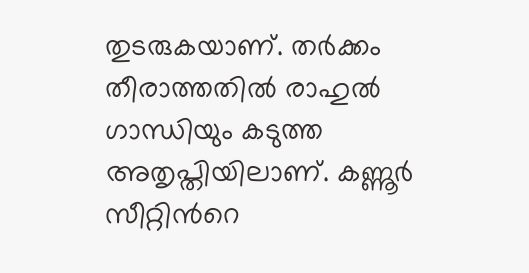തുടരുകയാണ്. തര്‍ക്കം തീരാത്തതിൽ രാഹുൽ ഗാന്ധിയും കടുത്ത അതൃപ്തിയിലാണ്. കണ്ണൂര്‍ സീറ്റിന്‍റെ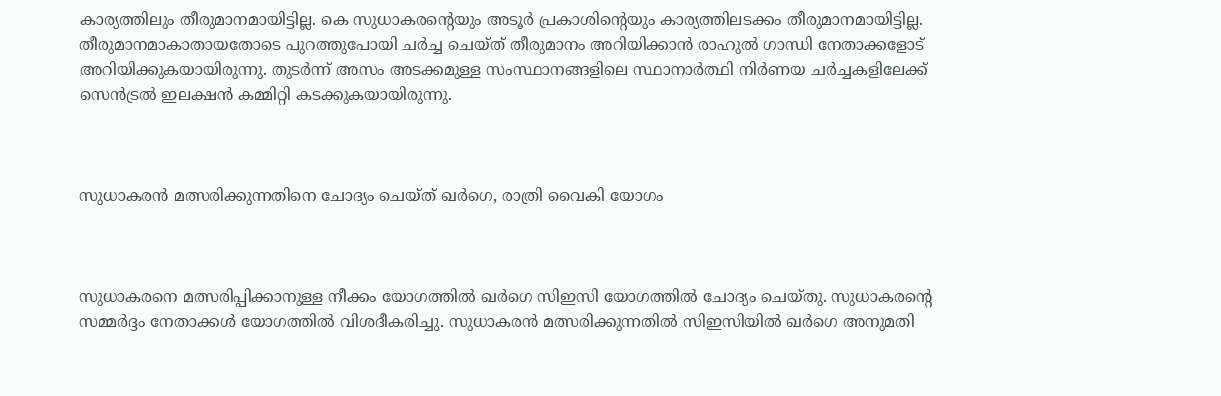കാര്യത്തിലും തീരുമാനമായിട്ടില്ല. കെ സുധാകരന്‍റെയും അടൂര്‍ പ്രകാശിന്‍റെയും കാര്യത്തിലടക്കം തീരുമാനമായിട്ടില്ല. തീരുമാനമാകാതായതോടെ പുറത്തുപോയി ചര്‍ച്ച ചെയ്ത് തീരുമാനം അറിയിക്കാൻ രാഹുൽ ഗാന്ധി നേതാക്കളോട് അറിയിക്കുകയായിരുന്നു. തുടര്‍ന്ന് അസം അടക്കമുള്ള സംസ്ഥാനങ്ങളിലെ സ്ഥാനാര്‍ത്ഥി നിര്‍ണയ ചര്‍ച്ചകളിലേക്ക് സെന്‍ട്രൽ ഇലക്ഷൻ കമ്മിറ്റി കടക്കുകയായിരുന്നു.



സുധാകരൻ മത്സരിക്കുന്നതിനെ ചോദ്യം ചെയ്ത് ഖര്‍ഗെ, രാത്രി വൈകി യോഗം



സുധാകരനെ മത്സരിപ്പിക്കാനുള്ള നീക്കം യോഗത്തിൽ ഖര്‍ഗെ സിഇസി യോഗത്തിൽ ചോദ്യം ചെയ്തു. സുധാകരന്‍റെ സമ്മർദ്ദം നേതാക്കള്‍ യോഗത്തിൽ വിശദീകരിച്ചു. സുധാകരൻ മത്സരിക്കുന്നതിൽ സിഇസിയിൽ ഖർഗെ അനുമതി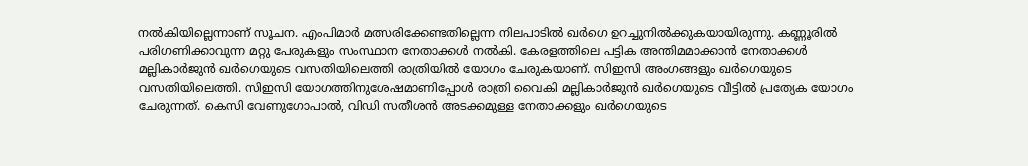നൽകിയില്ലെന്നാണ് സൂചന. എംപിമാര്‍ മത്സരിക്കേണ്ടതില്ലെന്ന നിലപാടിൽ ഖര്‍ഗെ ഉറച്ചുനിൽക്കുകയായിരുന്നു. കണ്ണൂരിൽ പരിഗണിക്കാവുന്ന മറ്റു പേരുകളും സംസ്ഥാന നേതാക്കള്‍ നൽകി. കേരളത്തിലെ പട്ടിക അന്തിമമാക്കാൻ നേതാക്കൾ മല്ലികാർജുൻ ഖർഗെയുടെ വസതിയിലെത്തി രാത്രിയിൽ യോഗം ചേരുകയാണ്. സിഇസി അംഗങ്ങളും ഖര്‍ഗെയുടെ വസതിയിലെത്തി. സിഇസി യോഗത്തിനുശേഷമാണിപ്പോള്‍ രാത്രി വൈകി മല്ലികാര്‍ജുൻ ഖര്‍ഗെയുടെ വീട്ടിൽ പ്രത്യേക യോഗം ചേരുന്നത്. കെസി വേണുഗോപാൽ, വിഡി സതീശൻ അടക്കമുള്ള നേതാക്കളും ഖര്‍ഗെയുടെ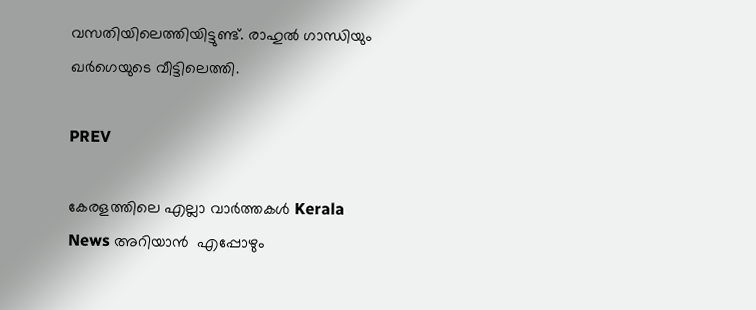വസതിയിലെത്തിയിട്ടുണ്ട്. രാഹുൽ ഗാന്ധിയും ഖര്‍ഗെയുടെ വീട്ടിലെത്തി.

PREV

കേരളത്തിലെ എല്ലാ വാർത്തകൾ Kerala News അറിയാൻ  എപ്പോഴും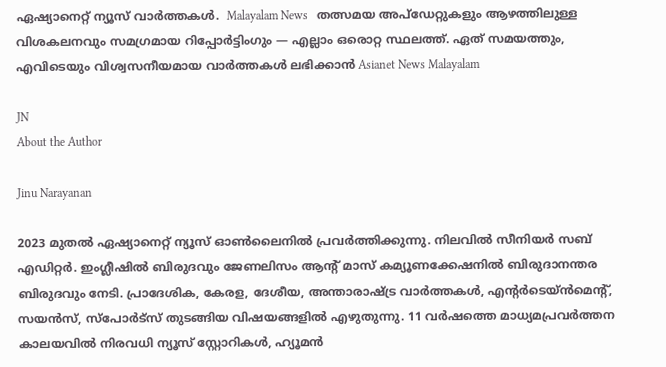ഏഷ്യാനെറ്റ് ന്യൂസ് വാർത്തകൾ.  Malayalam News   തത്സമയ അപ്‌ഡേറ്റുകളും ആഴത്തിലുള്ള വിശകലനവും സമഗ്രമായ റിപ്പോർട്ടിംഗും — എല്ലാം ഒരൊറ്റ സ്ഥലത്ത്. ഏത് സമയത്തും, എവിടെയും വിശ്വസനീയമായ വാർത്തകൾ ലഭിക്കാൻ Asianet News Malayalam

JN
About the Author

Jinu Narayanan

2023 മുതൽ ഏഷ്യാനെറ്റ് ന്യൂസ് ഓണ്‍ലൈനിൽ പ്രവര്‍ത്തിക്കുന്നു. നിലവിൽ സീനിയര്‍ സബ് എഡിറ്റര്‍. ഇംഗ്ലീഷിൽ ബിരുദവും ജേണലിസം ആന്‍റ് മാസ് കമ്യൂണക്കേഷനിൽ ബിരുദാനന്തര ബിരുദവും നേടി. പ്രാദേശിക, കേരള, ദേശീയ, അന്താരാഷ്ട്ര വാര്‍ത്തകള്‍, എന്റർടെയ്ൻമെൻ്റ്, സയൻസ്, സ്പോര്‍ട്സ് തുടങ്ങിയ വിഷയങ്ങളിൽ എഴുതുന്നു. 11 വര്‍ഷത്തെ മാധ്യമപ്രവര്‍ത്തന കാലയവിൽ നിരവധി ന്യൂസ് സ്റ്റോറികള്‍, ഹ്യൂമൻ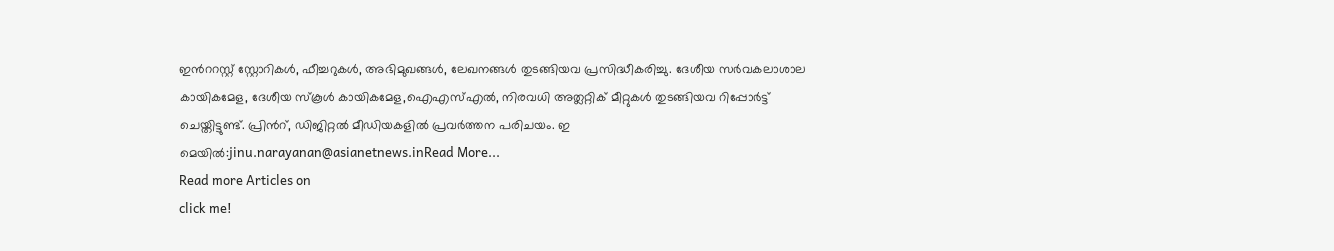ഇന്‍ററസ്റ്റ് സ്റ്റോറികള്‍, ഫീച്ചറുകള്‍, അഭിമുഖങ്ങള്‍, ലേഖനങ്ങള്‍ തുടങ്ങിയവ പ്രസിദ്ധീകരിച്ചു. ദേശീയ സര്‍വകലാശാല കായികമേള, ദേശീയ സ്കൂള്‍ കായികമേള,ഐഎസ്എൽ, നിരവധി അത്ലറ്റിക് മീറ്റുകള്‍ തുടങ്ങിയവ റിപ്പോര്‍ട്ട് ചെയ്തിട്ടുണ്ട്. പ്രിന്‍റ്, ഡിജിറ്റൽ മീഡിയകളിൽ പ്രവര്‍ത്തന പരിചയം. ഇ മെയിൽ:jinu.narayanan@asianetnews.inRead More...
Read more Articles on
click me!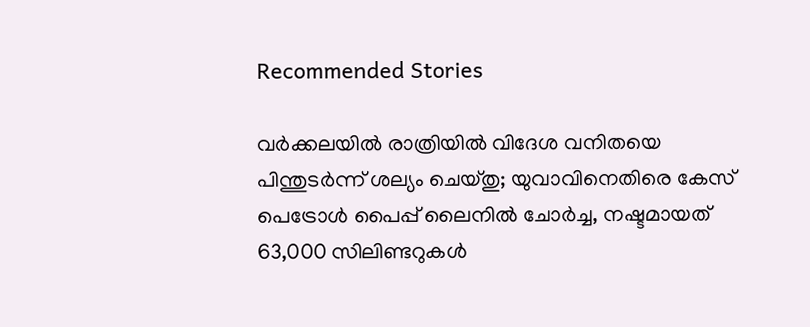Recommended Stories

വര്‍ക്കലയിൽ രാത്രിയിൽ വിദേശ വനിതയെ പിന്തുടര്‍ന്ന് ശല്യം ചെയ്തു; യുവാവിനെതിരെ കേസ്
പെട്രോള്‍ പൈപ്പ് ലൈനില്‍ ചോര്‍ച്ച, നഷ്ടമായത് 63,000 സിലിണ്ടറുകള്‍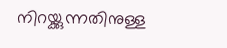നിറയ്ക്കുന്നതിനുള്ള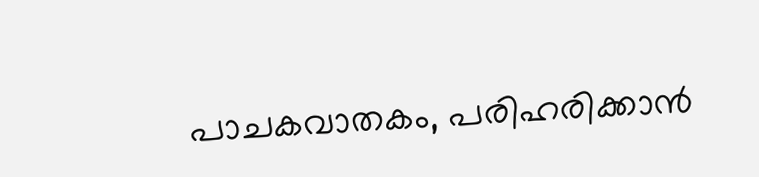പാചകവാതകം, പരിഹരിക്കാൻ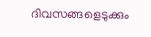ദിവസങ്ങളെടുക്കും